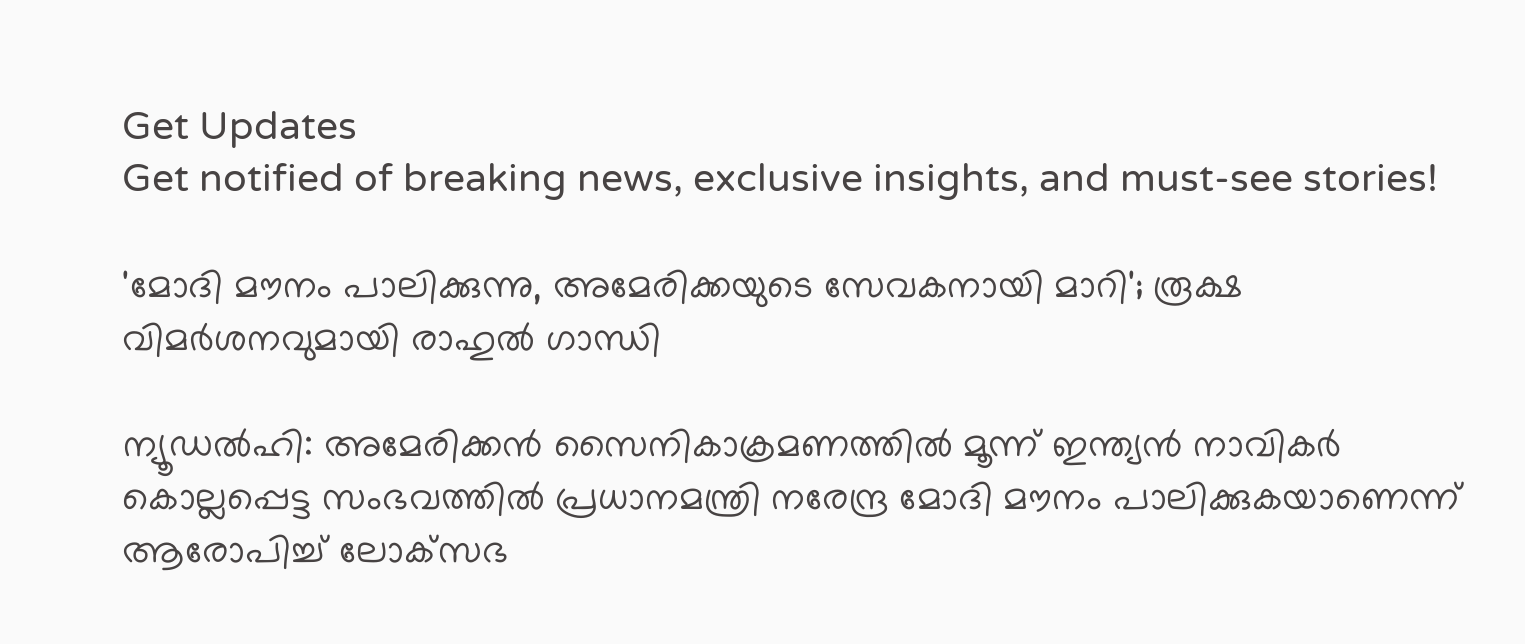Get Updates
Get notified of breaking news, exclusive insights, and must-see stories!

'മോദി മൗനം പാലിക്കുന്നു, അമേരിക്കയുടെ സേവകനായി മാറി'; രൂക്ഷ വിമർശനവുമായി രാഹുൽ ഗാന്ധി

ന്യൂഡൽഹി: അമേരിക്കൻ സൈനികാക്രമണത്തിൽ മൂന്ന് ഇന്ത്യൻ നാവികർ കൊല്ലപ്പെട്ട സംഭവത്തിൽ പ്രധാനമന്ത്രി നരേന്ദ്ര മോദി മൗനം പാലിക്കുകയാണെന്ന് ആരോപിച്ച് ലോക്‌സഭ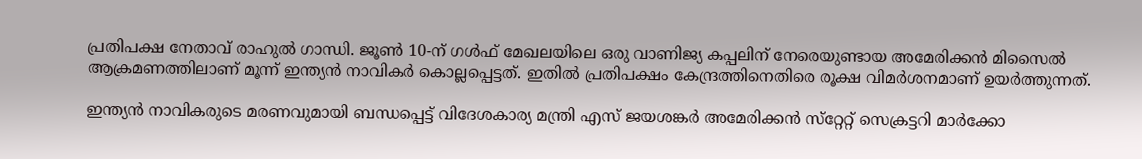പ്രതിപക്ഷ നേതാവ് രാഹുൽ ഗാന്ധി. ജൂൺ 10-ന് ഗൾഫ് മേഖലയിലെ ഒരു വാണിജ്യ കപ്പലിന് നേരെയുണ്ടായ അമേരിക്കൻ മിസൈൽ ആക്രമണത്തിലാണ് മൂന്ന് ഇന്ത്യൻ നാവികർ കൊല്ലപ്പെട്ടത്. ഇതിൽ പ്രതിപക്ഷം കേന്ദ്രത്തിനെതിരെ രൂക്ഷ വിമർശനമാണ് ഉയർത്തുന്നത്.

ഇന്ത്യൻ നാവികരുടെ മരണവുമായി ബന്ധപ്പെട്ട് വിദേശകാര്യ മന്ത്രി എസ് ജയശങ്കർ അമേരിക്കൻ സ്‌റ്റേറ്റ് സെക്രട്ടറി മാർക്കോ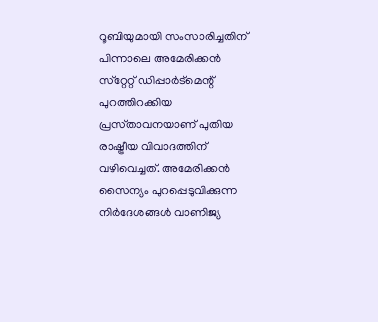റൂബിയുമായി സംസാരിച്ചതിന് പിന്നാലെ അമേരിക്കൻ സ്‌റ്റേറ്റ് ഡിപ്പാർട്മെന്റ് പുറത്തിറക്കിയ പ്രസ്‌താവനയാണ് പുതിയ രാഷ്ട്രീയ വിവാദത്തിന് വഴിവെച്ചത്. അമേരിക്കൻ സൈന്യം പുറപ്പെടുവിക്കുന്ന നിർദേശങ്ങൾ വാണിജ്യ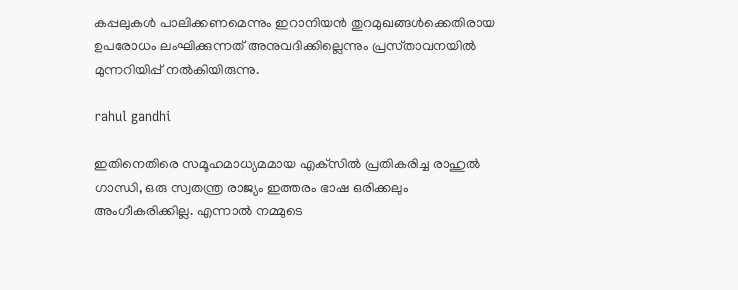കപ്പലുകൾ പാലിക്കണമെന്നും ഇറാനിയൻ തുറമുഖങ്ങൾക്കെതിരായ ഉപരോധം ലംഘിക്കുന്നത് അനുവദിക്കില്ലെന്നും പ്രസ്‌താവനയിൽ മുന്നറിയിപ്പ് നൽകിയിരുന്നു.

rahul gandhi

ഇതിനെതിരെ സമൂഹമാധ്യമമായ എക്‌സിൽ പ്രതികരിച്ച രാഹുൽ ഗാന്ധി, ഒരു സ്വതന്ത്ര രാജ്യം ഇത്തരം ഭാഷ ഒരിക്കലും അംഗീകരിക്കില്ല. എന്നാൽ നമ്മുടെ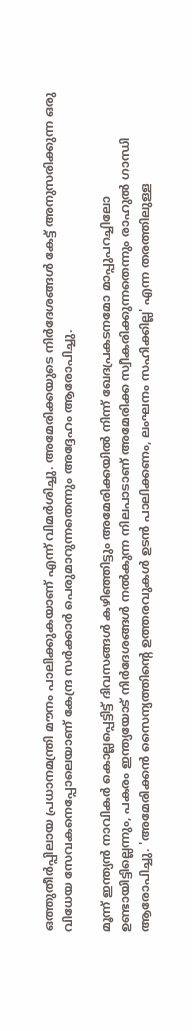ഒത്തുതീർപ്പിലായ പ്രധാനമന്ത്രി മൗനം പാലിക്കുകയാണ് എന്ന് വിമർശിച്ചു. അമേരിക്കയുടെ നിർദേശങ്ങൾ കേട്ട് അനുസരിക്കുന്ന ഒരു വിധേയ സേവകനെപ്പോലെയാണ് കേന്ദ്ര സർക്കാർ പെരുമാറുന്നതെന്നും അദ്ദേഹം ആരോപിച്ചു.

മൂന്ന് ഇന്ത്യൻ നാവികർ കൊല്ലപ്പെട്ടിട്ട് ദിവസങ്ങൾ കഴിഞ്ഞിട്ടും അമേരിക്കയിൽ നിന്ന് ഖേദപ്രകടനമോ മാപ്പുപറച്ചിലോ ഉണ്ടായിട്ടില്ലെന്നും, പകരം ഇന്ത്യയോട് നിർദേശങ്ങൾ നൽകുന്ന നിലപാടാണ് അമേരിക്ക സ്വീകരിക്കുന്നതെന്നും രാഹുൽ ഗാന്ധി ആരോപിച്ചു. 'അമേരിക്കൻ സൈന്യത്തിന്റെ ഉത്തരവുകൾ ഉടൻ പാലിക്കണം, ലംഘനം സഹിക്കില്ല' എന്ന തരത്തിലുള്ള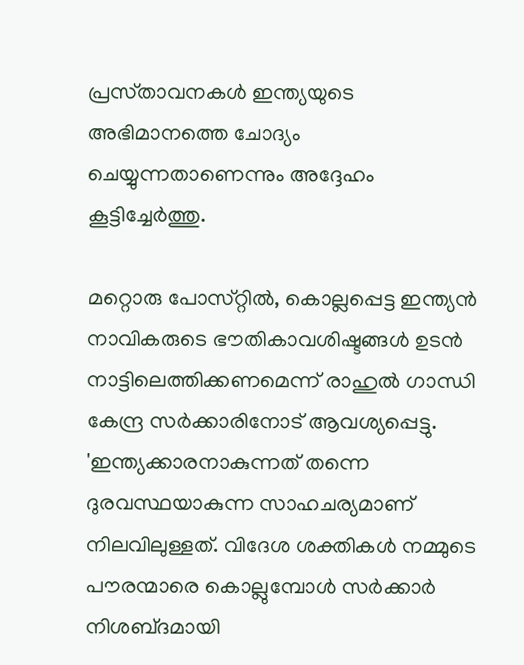പ്രസ്‌താവനകൾ ഇന്ത്യയുടെ അഭിമാനത്തെ ചോദ്യം ചെയ്യുന്നതാണെന്നും അദ്ദേഹം കൂട്ടിച്ചേർത്തു.

മറ്റൊരു പോസ്‌റ്റിൽ, കൊല്ലപ്പെട്ട ഇന്ത്യൻ നാവികരുടെ ഭൗതികാവശിഷ്ടങ്ങൾ ഉടൻ നാട്ടിലെത്തിക്കണമെന്ന് രാഹുൽ ഗാന്ധി കേന്ദ്ര സർക്കാരിനോട് ആവശ്യപ്പെട്ടു. 'ഇന്ത്യക്കാരനാകുന്നത് തന്നെ ദുരവസ്ഥയാകുന്ന സാഹചര്യമാണ് നിലവിലുള്ളത്. വിദേശ ശക്തികൾ നമ്മുടെ പൗരന്മാരെ കൊല്ലുമ്പോൾ സർക്കാർ നിശബ്‌ദമായി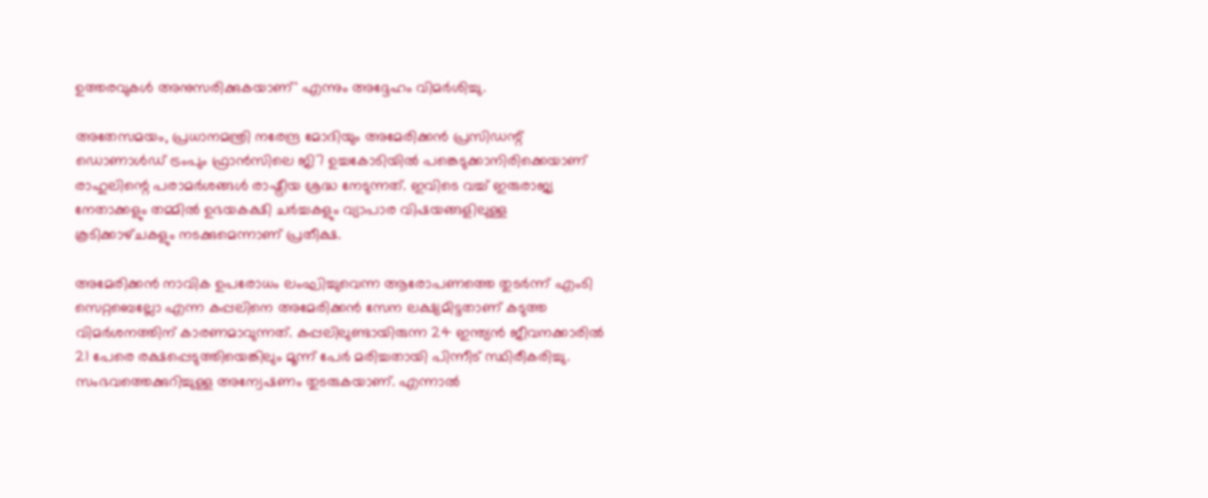ഉത്തരവുകൾ അനുസരിക്കുകയാണ്' എന്നും അദ്ദേഹം വിമർശിച്ചു.

അതേസമയം, പ്രധാനമന്ത്രി നരേന്ദ്ര മോദിയും അമേരിക്കൻ പ്രസിഡന്റ് ഡൊണാൾഡ് ട്രംപും ഫ്രാൻസിലെ ജി7 ഉച്ചകോടിയിൽ പങ്കെടുക്കാനിരിക്കെയാണ് രാഹുലിന്റെ പരാമർശങ്ങൾ രാഷ്ട്രീയ ശ്രദ്ധ നേടുന്നത്. ഇവിടെ വച്ച് ഇരുരാജ്യ നേതാക്കളും തമ്മിൽ ഉഭയകക്ഷി ചർച്ചകളും വ്യാപാര വിഷയങ്ങളിലുള്ള കൂടിക്കാഴ്‌ചകളും നടക്കുമെന്നാണ് പ്രതീക്ഷ.

അമേരിക്കൻ നാവിക ഉപരോധം ലംഘിച്ചുവെന്ന ആരോപണത്തെ തുടർന്ന് എംടി സെറ്റബെല്ലോ എന്ന കപ്പലിനെ അമേരിക്കൻ സേന ലക്ഷ്യമിട്ടതാണ് കടുത്ത വിമർശനത്തിന് കാരണമാവുന്നത്. കപ്പലിലുണ്ടായിരുന്ന 24 ഇന്ത്യൻ ജീവനക്കാരിൽ 21 പേരെ രക്ഷപ്പെടുത്തിയെങ്കിലും മൂന്ന് പേർ മരിച്ചതായി പിന്നീട് സ്ഥിരീകരിച്ചു. സംഭവത്തെക്കുറിച്ചുള്ള അന്വേഷണം തുടരുകയാണ്. എന്നാൽ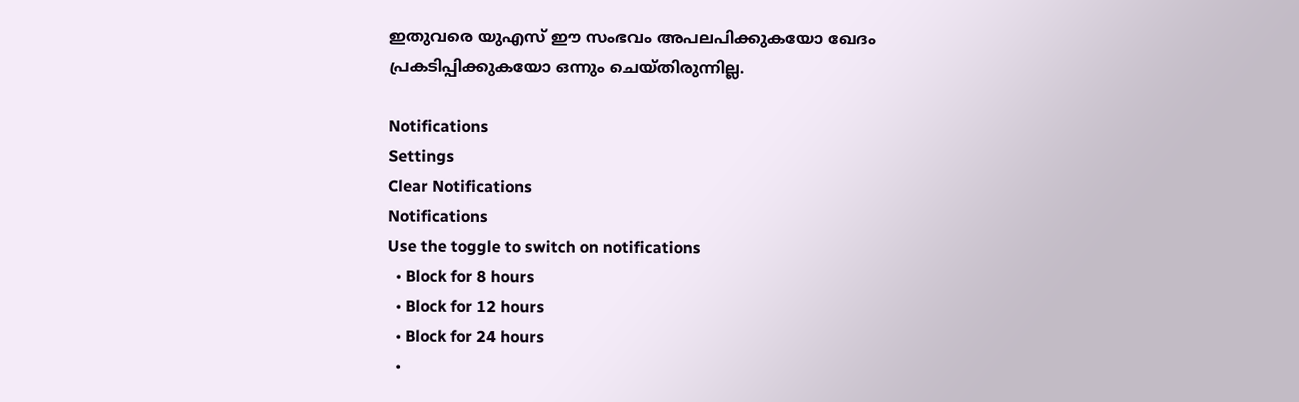ഇതുവരെ യുഎസ് ഈ സംഭവം അപലപിക്കുകയോ ഖേദം പ്രകടിപ്പിക്കുകയോ ഒന്നും ചെയ്‌തിരുന്നില്ല.

Notifications
Settings
Clear Notifications
Notifications
Use the toggle to switch on notifications
  • Block for 8 hours
  • Block for 12 hours
  • Block for 24 hours
  •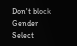Don't block
Gender
Select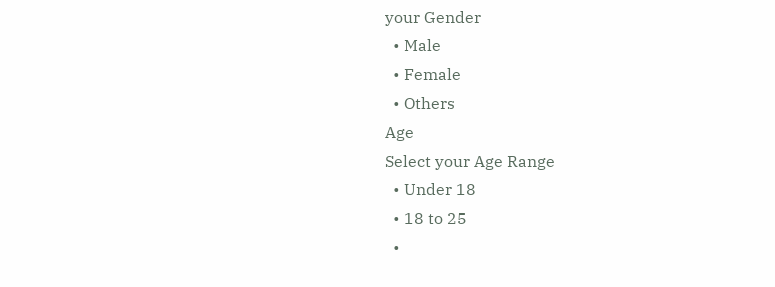your Gender
  • Male
  • Female
  • Others
Age
Select your Age Range
  • Under 18
  • 18 to 25
  •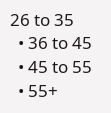26 to 35
  • 36 to 45
  • 45 to 55
  • 55+